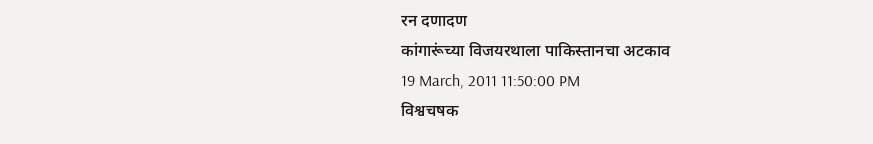रन दणादण
कांगारूंच्या विजयरथाला पाकिस्तानचा अटकाव
19 March, 2011 11:50:00 PM
विश्वचषक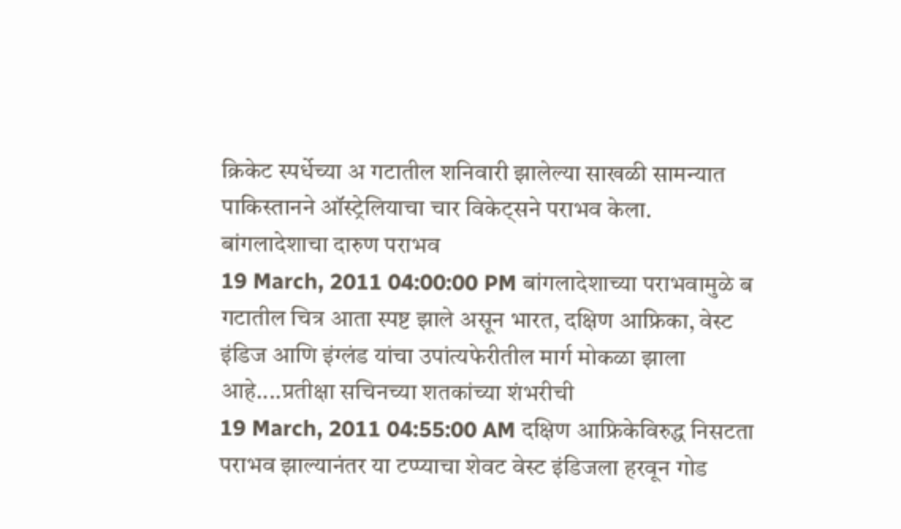क्रिकेट स्पर्धेच्या अ गटातील शनिवारी झालेल्या साखळी सामन्यात पाकिस्तानने ऑस्ट्रेलियाचा चार विकेट्सने पराभव केला.
बांगलादेशाचा दारुण पराभव
19 March, 2011 04:00:00 PM बांगलादेशाच्या पराभवामुळे ब गटातील चित्र आता स्पष्ट झाले असून भारत, दक्षिण आफ्रिका, वेस्ट इंडिज आणि इंग्लंड यांचा उपांत्यफेरीतील मार्ग मोकळा झाला आहे....प्रतीक्षा सचिनच्या शतकांच्या शंभरीची
19 March, 2011 04:55:00 AM दक्षिण आफ्रिकेविरुद्ध निसटता पराभव झाल्यानंतर या टप्प्याचा शेवट वेस्ट इंडिजला हरवून गोड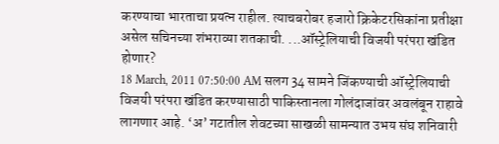करण्याचा भारताचा प्रयत्न राहील. त्याचबरोबर हजारो क्रिकेटरसिकांना प्रतीक्षा असेल सचिनच्या शंभराव्या शतकाची. ...ऑस्ट्रेलियाची विजयी परंपरा खंडित होणार?
18 March, 2011 07:50:00 AM सलग 34 सामने जिंकण्याची ऑस्ट्रेलियाची विजयी परंपरा खंडित करण्यासाठी पाकिस्तानला गोलंदाजांवर अवलंबून राहावे लागणार आहे. ‘अ’ गटातील शेवटच्या साखळी सामन्यात उभय संघ शनिवारी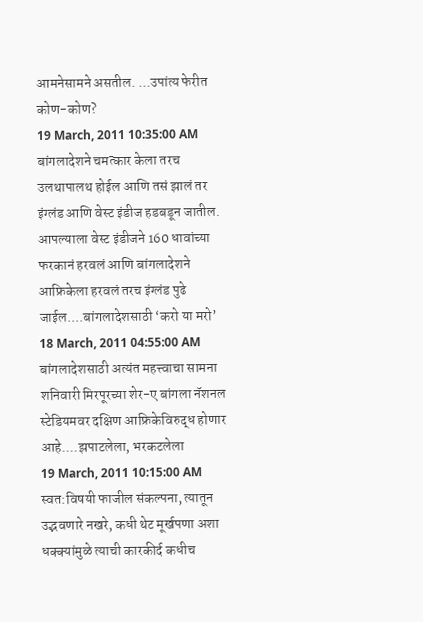आमनेसामने असतील. ...उपांत्य फेरीत कोण-कोण?
19 March, 2011 10:35:00 AM बांगलादेशने चमत्कार केला तरच उलथापालथ होईल आणि तसं झालं तर इंग्लंड आणि वेस्ट इंडीज हडबडून जातील. आपल्याला वेस्ट इंडीजने 160 धावांच्या फरकानं हरवलं आणि बांगलादेशने आफ्रिकेला हरवलं तरच इंग्लंड पुढे जाईल....बांगलादेशसाठी ‘करो या मरो’
18 March, 2011 04:55:00 AM बांगलादेशसाठी अत्यंत महत्त्वाचा सामना शनिवारी मिरपूरच्या शेर-ए बांगला नॅशनल स्टेडियमवर दक्षिण आफ्रिकेविरुद्ध होणार आहे....झपाटलेला, भरकटलेला
19 March, 2011 10:15:00 AM स्वत:विषयी फाजील संकल्पना, त्यातून उद्भवणारे नखरे, कधी थेट मूर्खपणा अशा धक्क्यांमुळे त्याची कारकीर्द कधीच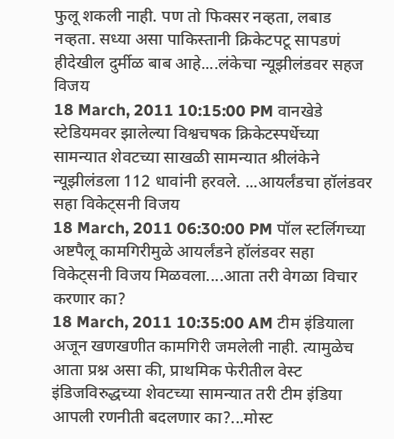फुलू शकली नाही. पण तो फिक्सर नव्हता, लबाड नव्हता. सध्या असा पाकिस्तानी क्रिकेटपटू सापडणं हीदेखील दुर्मीळ बाब आहे....लंकेचा न्यूझीलंडवर सहज विजय
18 March, 2011 10:15:00 PM वानखेडे स्टेडियमवर झालेल्या विश्वचषक क्रिकेटस्पर्धेच्या सामन्यात शेवटच्या साखळी सामन्यात श्रीलंकेने न्यूझीलंडला 112 धावांनी हरवले. ...आयर्लंडचा हॉलंडवर सहा विकेट्सनी विजय
18 March, 2011 06:30:00 PM पॉल स्टर्लिगच्या अष्टपैलू कामगिरीमुळे आयर्लंडने हॉलंडवर सहा विकेट्सनी विजय मिळवला....आता तरी वेगळा विचार करणार का?
18 March, 2011 10:35:00 AM टीम इंडियाला अजून खणखणीत कामगिरी जमलेली नाही. त्यामुळेच आता प्रश्न असा की, प्राथमिक फेरीतील वेस्ट इंडिजविरुद्धच्या शेवटच्या सामन्यात तरी टीम इंडिया आपली रणनीती बदलणार का?...मोस्ट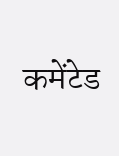कमेंटेड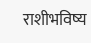राशीभविष्य